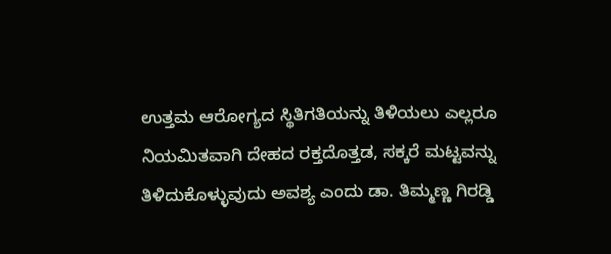ಉತ್ತಮ ಆರೋಗ್ಯದ ಸ್ಥಿತಿಗತಿಯನ್ನು ತಿಳಿಯಲು ಎಲ್ಲರೂ ನಿಯಮಿತವಾಗಿ ದೇಹದ ರಕ್ತದೊತ್ತಡ, ಸಕ್ಕರೆ ಮಟ್ಟವನ್ನು ತಿಳಿದುಕೊಳ್ಳುವುದು ಅವಶ್ಯ ಎಂದು ಡಾ. ತಿಮ್ಮಣ್ಣ ಗಿರಡ್ಡಿ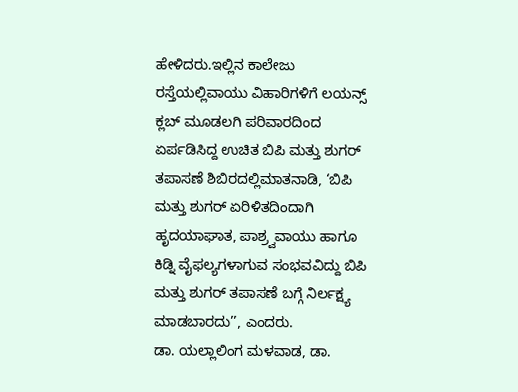ಹೇಳಿದರು.ಇಲ್ಲಿನ ಕಾಲೇಜು ರಸ್ತೆಯಲ್ಲಿವಾಯು ವಿಹಾರಿಗಳಿಗೆ ಲಯನ್ಸ್ ಕ್ಲಬ್ ಮೂಡಲಗಿ ಪರಿವಾರದಿಂದ ಏರ್ಪಡಿಸಿದ್ದ ಉಚಿತ ಬಿಪಿ ಮತ್ತು ಶುಗರ್ ತಪಾಸಣೆ ಶಿಬಿರದಲ್ಲಿಮಾತನಾಡಿ, ‘ಬಿಪಿ ಮತ್ತು ಶುಗರ್ ಏರಿಳಿತದಿಂದಾಗಿ ಹೃದಯಾಘಾತ, ಪಾಶ್ರ್ವವಾಯು ಹಾಗೂ ಕಿಡ್ನಿ ವೈಫಲ್ಯಗಳಾಗುವ ಸಂಭವವಿದ್ದು ಬಿಪಿ ಮತ್ತು ಶುಗರ್ ತಪಾಸಣೆ ಬಗ್ಗೆ ನಿರ್ಲಕ್ಷ್ಯ ಮಾಡಬಾರದು’’, ಎಂದರು.
ಡಾ. ಯಲ್ಲಾಲಿಂಗ ಮಳವಾಡ, ಡಾ.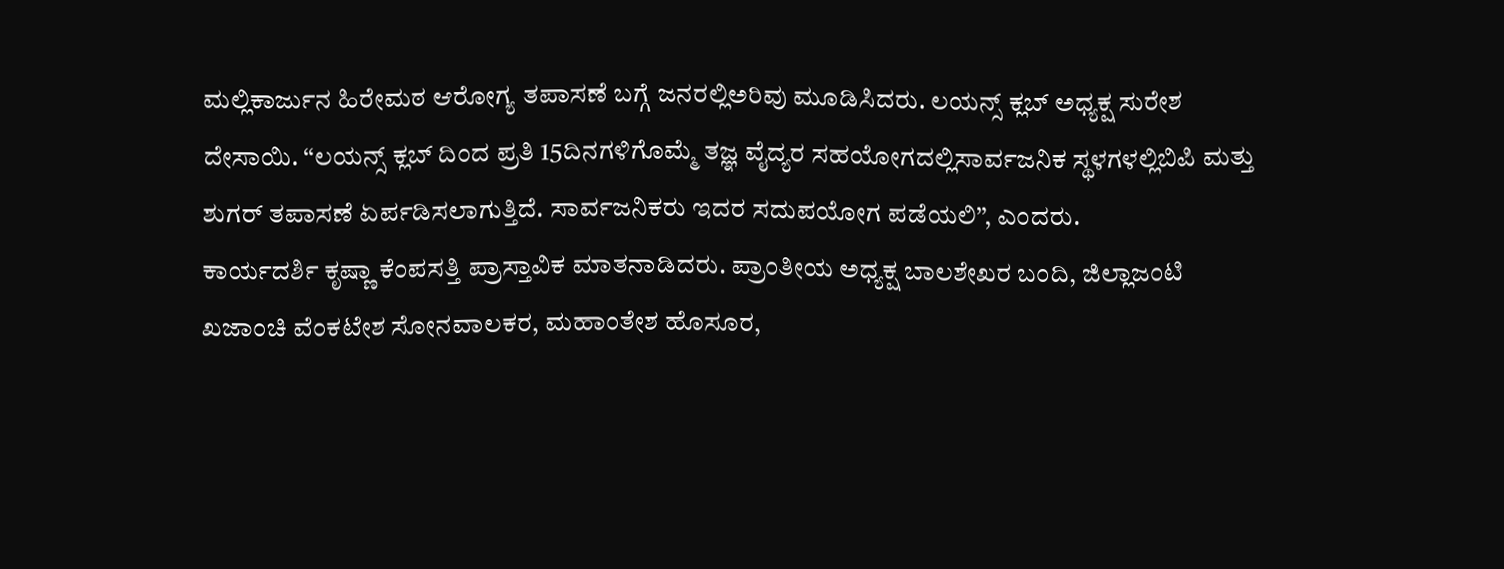ಮಲ್ಲಿಕಾರ್ಜುನ ಹಿರೇಮಠ ಆರೋಗ್ಯ ತಪಾಸಣೆ ಬಗ್ಗೆ ಜನರಲ್ಲಿಅರಿವು ಮೂಡಿಸಿದರು. ಲಯನ್ಸ್ ಕ್ಲಬ್ ಅಧ್ಯಕ್ಷ ಸುರೇಶ ದೇಸಾಯಿ. ‘‘ಲಯನ್ಸ್ ಕ್ಲಬ್ ದಿಂದ ಪ್ರತಿ 15ದಿನಗಳಿಗೊಮ್ಮೆ ತಜ್ಞ ವೈದ್ಯರ ಸಹಯೋಗದಲ್ಲಿಸಾರ್ವಜನಿಕ ಸ್ಥಳಗಳಲ್ಲಿಬಿಪಿ ಮತ್ತು ಶುಗರ್ ತಪಾಸಣೆ ಏರ್ಪಡಿಸಲಾಗುತ್ತಿದೆ. ಸಾರ್ವಜನಿಕರು ಇದರ ಸದುಪಯೋಗ ಪಡೆಯಲಿ’’, ಎಂದರು.
ಕಾರ್ಯದರ್ಶಿ ಕೃಷ್ಣಾ ಕೆಂಪಸತ್ತಿ ಪ್ರಾಸ್ತಾವಿಕ ಮಾತನಾಡಿದರು. ಪ್ರಾಂತೀಯ ಅಧ್ಯಕ್ಷ ಬಾಲಶೇಖರ ಬಂದಿ, ಜಿಲ್ಲಾಜಂಟಿ ಖಜಾಂಚಿ ವೆಂಕಟೇಶ ಸೋನವಾಲಕರ, ಮಹಾಂತೇಶ ಹೊಸೂರ,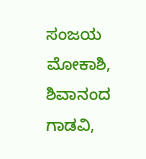ಸಂಜಯ ಮೋಕಾಶಿ, ಶಿವಾನಂದ ಗಾಡವಿ,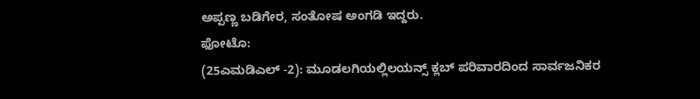ಅಪ್ಪಣ್ಣ ಬಡಿಗೇರ, ಸಂತೋಷ ಅಂಗಡಿ ಇದ್ದರು.
ಫೋಟೊ:
(25ಎಮಡಿಎಲ್ -2): ಮೂಡಲಗಿಯಲ್ಲಿಲಯನ್ಸ್ ಕ್ಲಬ್ ಪರಿವಾರದಿಂದ ಸಾರ್ವಜನಿಕರ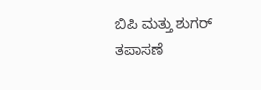ಬಿಪಿ ಮತ್ತು ಶುಗರ್ ತಪಾಸಣೆ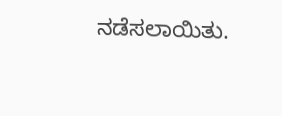ನಡೆಸಲಾಯಿತು.